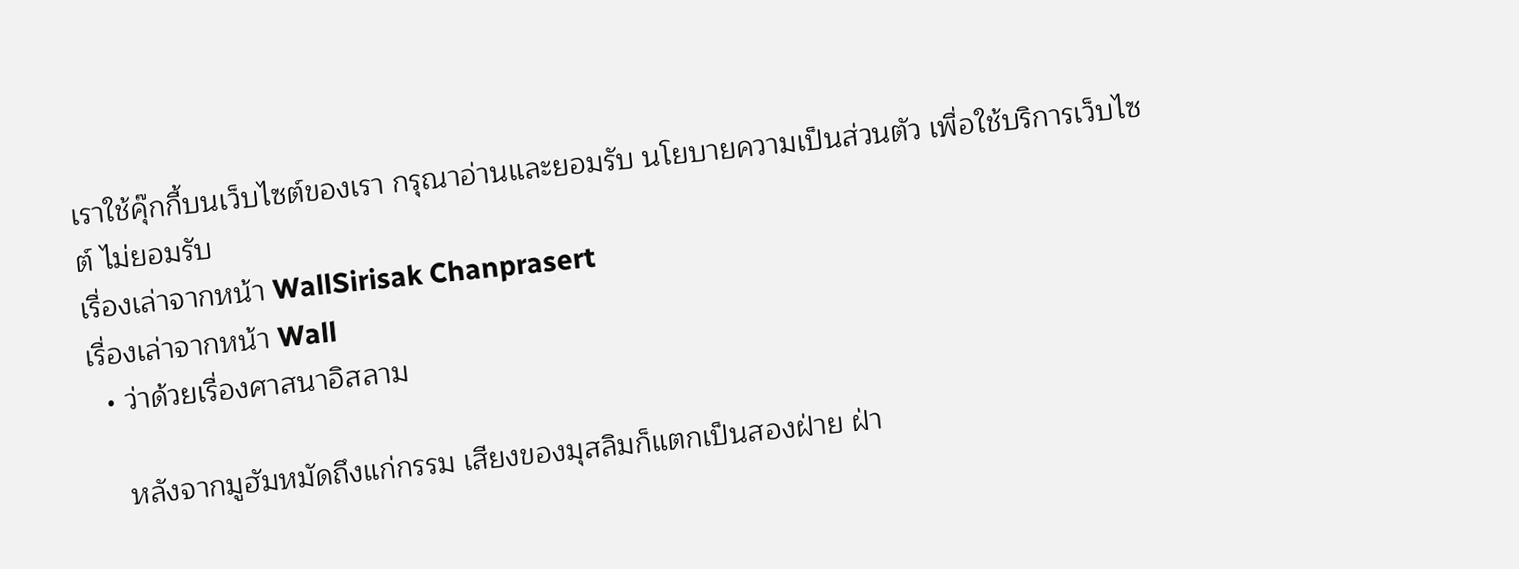เราใช้คุ๊กกี้บนเว็บไซต์ของเรา กรุณาอ่านและยอมรับ นโยบายความเป็นส่วนตัว เพื่อใช้บริการเว็บไซต์ ไม่ยอมรับ
เรื่องเล่าจากหน้า WallSirisak Chanprasert
เรื่องเล่าจากหน้า Wall
  • ว่าด้วยเรื่องศาสนาอิสลาม

    หลังจากมูฮัมหมัดถึงแก่กรรม เสียงของมุสลิมก็แตกเป็นสองฝ่าย ฝ่า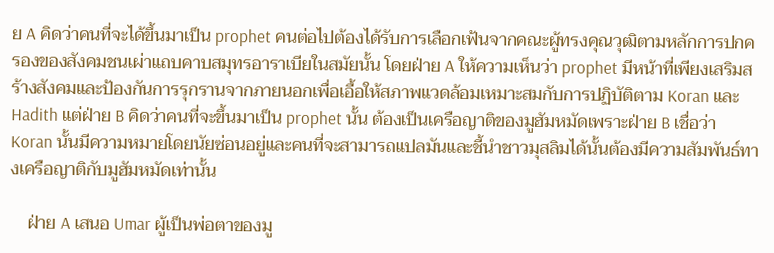ย A คิดว่าคนที่จะได้ขึ้นมาเป็น prophet คนต่อไปต้องได้รับการเลือกเฟ้นจากคณะผู้ทรงคุณวุฒิตามหลักการปกครองของสังคมชนเผ่าแถบคาบสมุทรอาราเบียในสมัยนั้น โดยฝ่าย A ให้ความเห็นว่า prophet มีหน้าที่เพียงเสริมสร้างสังคมและป้องกันการรุกรานจากภายนอกเพื่อเอื้อให้สภาพแวดล้อมเหมาะสมกับการปฏิบัติตาม Koran และ Hadith แต่ฝ่าย B คิดว่าคนที่จะขึ้นมาเป็น prophet นั้น ต้องเป็นเครือญาติของมูฮัมหมัดเพราะฝ่าย B เชื่อว่า Koran นั้นมีความหมายโดยนัยซ่อนอยู่และคนที่จะสามารถแปลมันและชี้นำชาวมุสลิมได้นั้นต้องมีความสัมพันธ์ทางเครือญาติกับมูฮัมหมัดเท่านั้น

    ฝ่าย A เสนอ Umar ผู้เป็นพ่อตาของมู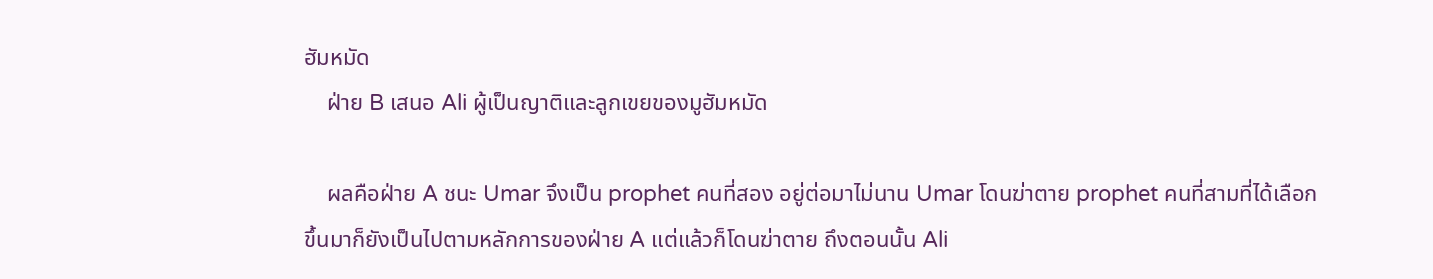ฮัมหมัด
    ฝ่าย B เสนอ Ali ผู้เป็นญาติและลูกเขยของมูฮัมหมัด

    ผลคือฝ่าย A ชนะ Umar จึงเป็น prophet คนที่สอง อยู่ต่อมาไม่นาน Umar โดนฆ่าตาย prophet คนที่สามที่ได้เลือกขึ้นมาก็ยังเป็นไปตามหลักการของฝ่าย A แต่แล้วก็โดนฆ่าตาย ถึงตอนนั้น Ali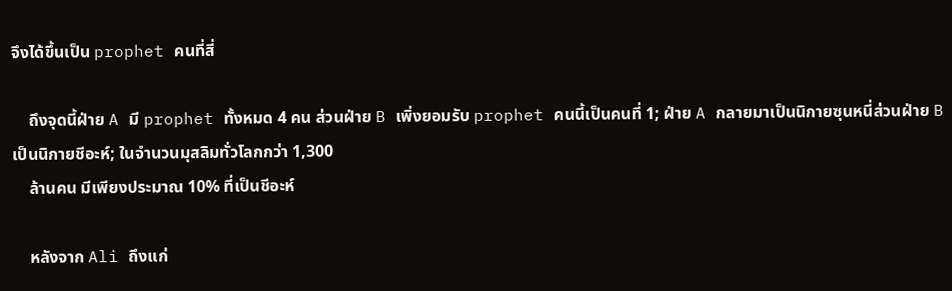จึงได้ขึ้นเป็น prophet คนที่สี่

    ถึงจุดนี้ฝ่าย A มี prophet ทั้งหมด 4 คน ส่วนฝ่าย B เพิ่งยอมรับ prophet คนนี้เป็นคนที่ 1; ฝ่าย A กลายมาเป็นนิกายซุนหนี่ส่วนฝ่าย B เป็นนิกายชีอะห์; ในจำนวนมุสลิมทั่วโลกกว่า 1,300
    ล้านคน มีเพียงประมาณ 10% ที่เป็นชีอะห์

    หลังจาก Ali ถึงแก่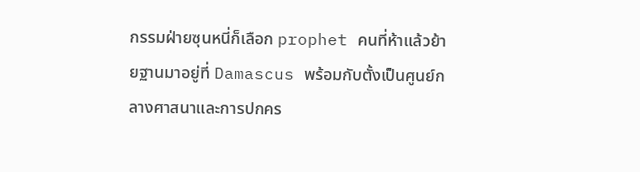กรรมฝ่ายซุนหนี่ก็เลือก prophet คนที่ห้าแล้วย้ายฐานมาอยู่ที่ Damascus พร้อมกับตั้งเป็นศูนย์กลางศาสนาและการปกคร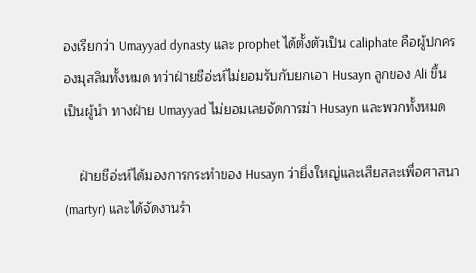องเรียกว่า Umayyad dynasty และ prophet ได้ตั้งตัวเป็น caliphate คือผู้ปกครองมุสลิมทั้งหมด ทว่าฝ่ายชีอ่ะห์ไม่ยอมรับกับยกเอา Husayn ลูกของ Ali ขึ้นเป็นผู้นำ ทางฝ่าย Umayyad ไม่ยอมเลยจัดการฆ่า Husayn และพวกทั้งหมด

    ฝ่ายชีอ่ะห์ได้มองการกระทำของ Husayn ว่ายิ่งใหญ่และเสียสละเพื่อศาสนา (martyr) และได้จัดงานรำ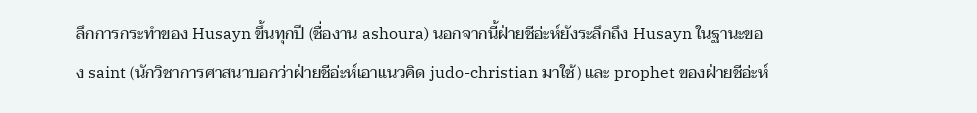ลึกการกระทำของ Husayn ขึ้นทุกปี (ชื่องาน ashoura) นอกจากนี้ฝ่ายชีอ่ะห์ยังระลึกถึง Husayn ในฐานะของ saint (นักวิชาการศาสนาบอกว่าฝ่ายชีอ่ะห์เอาแนวคิด judo-christian มาใช้) และ prophet ของฝ่ายชีอ่ะห์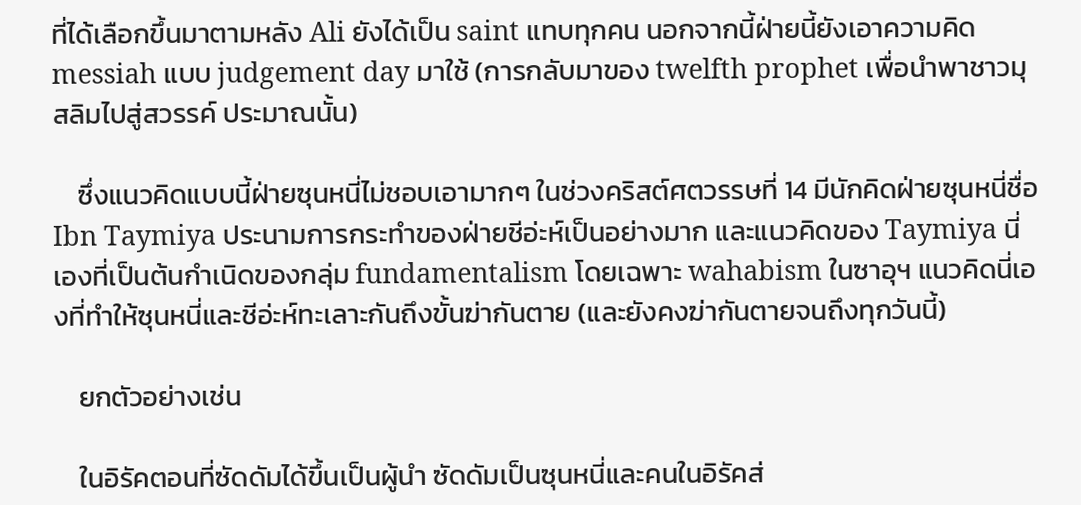ที่ได้เลือกขึ้นมาตามหลัง Ali ยังได้เป็น saint แทบทุกคน นอกจากนี้ฝ่ายนี้ยังเอาความคิด messiah แบบ judgement day มาใช้ (การกลับมาของ twelfth prophet เพื่อนำพาชาวมุสลิมไปสู่สวรรค์ ประมาณนั้น)

    ซึ่งแนวคิดแบบนี้ฝ่ายซุนหนี่ไม่ชอบเอามากๆ ในช่วงคริสต์ศตวรรษที่ 14 มีนักคิดฝ่ายซุนหนี่ชื่อ Ibn Taymiya ประนามการกระทำของฝ่ายชีอ่ะห์เป็นอย่างมาก และแนวคิดของ Taymiya นี่เองที่เป็นต้นกำเนิดของกลุ่ม fundamentalism โดยเฉพาะ wahabism ในซาอุฯ แนวคิดนี่เองที่ทำให้ซุนหนี่และชีอ่ะห์ทะเลาะกันถึงขั้นฆ่ากันตาย (และยังคงฆ่ากันตายจนถึงทุกวันนี้)

    ยกตัวอย่างเช่น

    ในอิรัคตอนที่ซัดดัมได้ขึ้นเป็นผู้นำ ซัดดัมเป็นซุนหนี่และคนในอิรัคส่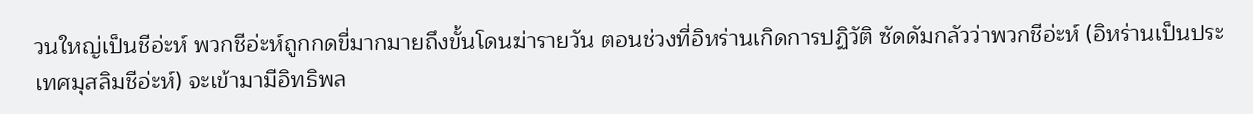วนใหญ่เป็นชีอ่ะห์ พวกชีอ่ะห์ถูกกดขี่มากมายถึงขั้นโดนฆ่ารายวัน ตอนช่วงที่อิหร่านเกิดการปฏิวัติ ซัดดัมกลัวว่าพวกชีอ่ะห์ (อิหร่านเป็นประเทศมุสลิมชีอ่ะห์) จะเข้ามามีอิทธิพล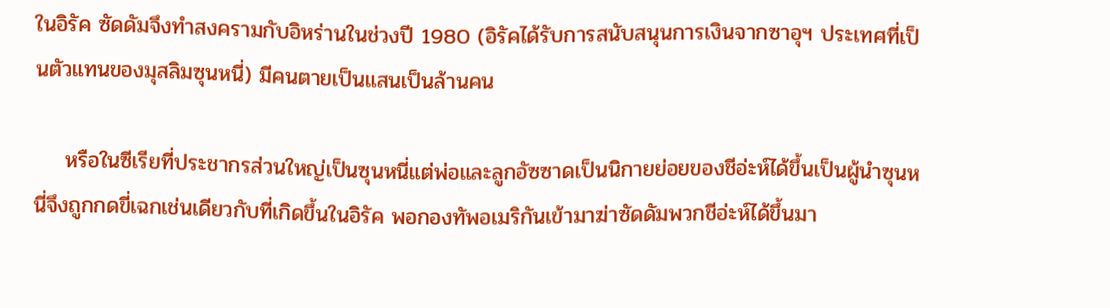ในอิรัค ซัดดัมจึงทำสงครามกับอิหร่านในช่วงปี 1980 (อิรัคได้รับการสนับสนุนการเงินจากซาอุฯ ประเทศที่เป็นตัวแทนของมุสลิมซุนหนี่) มีคนตายเป็นแสนเป็นล้านคน

    หรือในซีเรียที่ประชากรส่วนใหญ่เป็นซุนหนี่แต่พ่อและลูกอัซซาดเป็นนิกายย่อยของชีอ่ะห์ได้ขึ้นเป็นผู้นำซุนหนี่จึงถูกกดขี่เฉกเช่นเดียวกับที่เกิดขึ้นในอิรัค พอกองทัพอเมริกันเข้ามาฆ่าซัดดัมพวกชีอ่ะห์ได้ขึ้นมา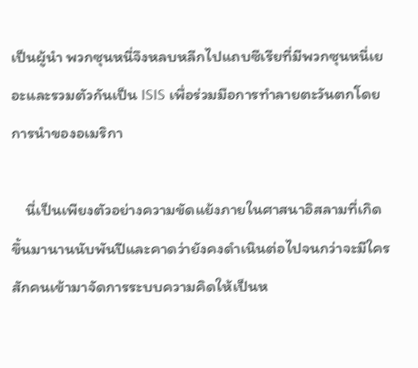เป็นผู้นำ พวกซุนหนี่จึงหลบหลีกไปแถบซีเรียที่มีพวกซุนหนี่เยอะและรวมตัวกันเป็น ISIS เพื่อร่วมมือการทำลายตะวันตกโดยการนำของอเมริกา

    นี่เป็นเพียงตัวอย่างความขัดแย้งภายในศาสนาอิสลามที่เกิดขึ้นมานานนับพันปีและคาดว่ายังคงดำเนินต่อไปจนกว่าจะมีใครสักคนเข้ามาจัดการระบบความคิดให้เป็นห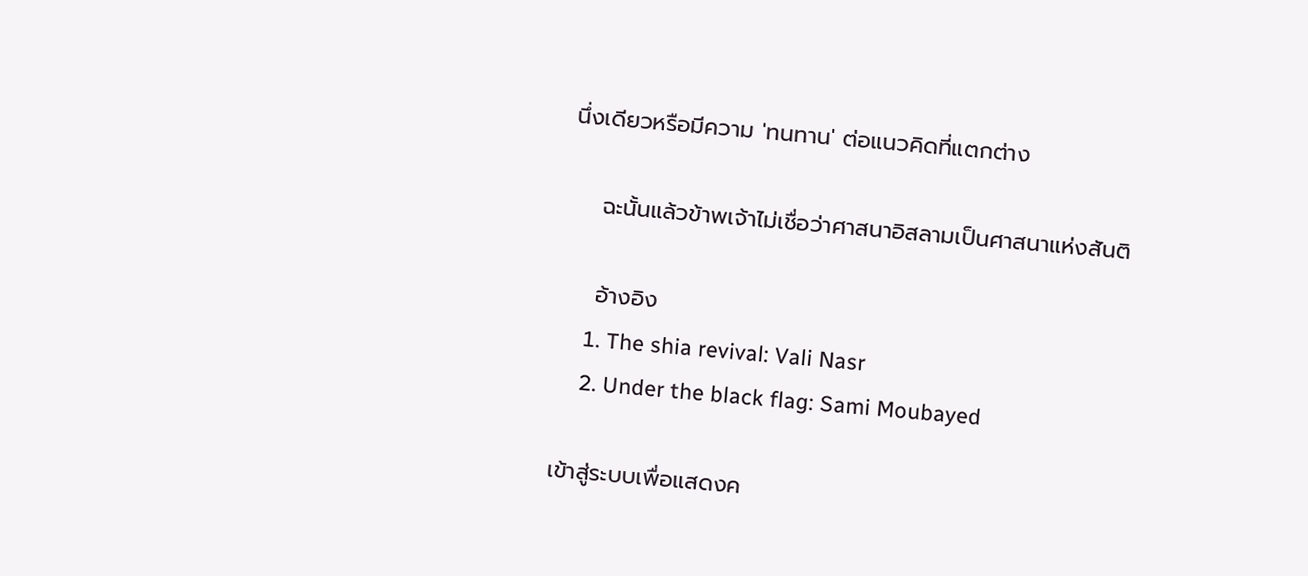นึ่งเดียวหรือมีความ 'ทนทาน' ต่อแนวคิดที่แตกต่าง

    ฉะนั้นแล้วข้าพเจ้าไม่เชื่อว่าศาสนาอิสลามเป็นศาสนาแห่งสันติ

    อ้างอิง
    1. The shia revival: Vali Nasr
    2. Under the black flag: Sami Moubayed

เข้าสู่ระบบเพื่อแสดงค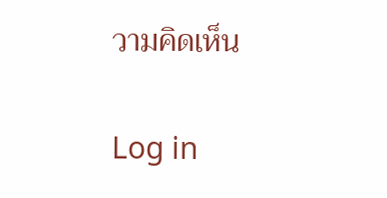วามคิดเห็น

Log in